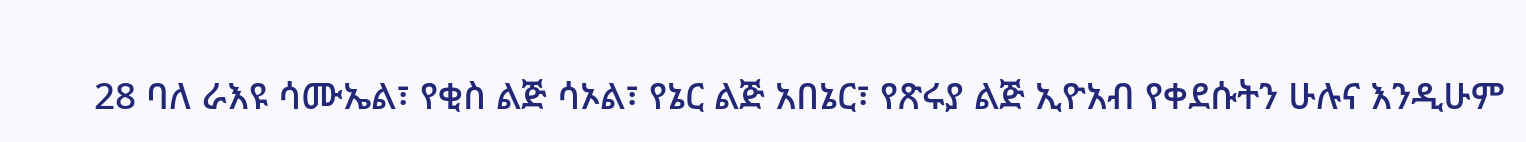28 ባለ ራእዩ ሳሙኤል፣ የቂስ ልጅ ሳኦል፣ የኔር ልጅ አበኔር፣ የጽሩያ ልጅ ኢዮአብ የቀደሱትን ሁሉና እንዲሁም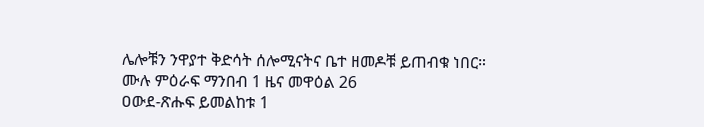ሌሎቹን ንዋያተ ቅድሳት ሰሎሚናትና ቤተ ዘመዶቹ ይጠብቁ ነበር።
ሙሉ ምዕራፍ ማንበብ 1 ዜና መዋዕል 26
ዐውደ-ጽሑፍ ይመልከቱ 1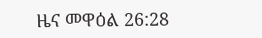ዜና መዋዕል 26:28